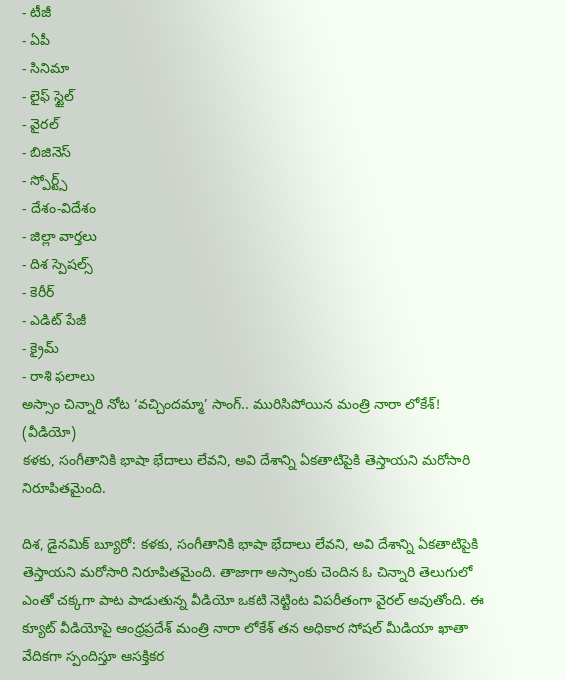- టీజీ
- ఏపీ
- సినిమా
- లైఫ్ స్టైల్
- వైరల్
- బిజినెస్
- స్పోర్ట్స్
- దేశం-విదేశం
- జిల్లా వార్తలు
- దిశ స్పెషల్స్
- కెరీర్
- ఎడిట్ పేజీ
- క్రైమ్
- రాశి ఫలాలు
అస్సాం చిన్నారి నోట ‘వచ్చిందమ్మా’ సాంగ్.. మురిసిపోయిన మంత్రి నారా లోకేశ్! (వీడియో)
కళకు, సంగీతానికి భాషా భేదాలు లేవని, అవి దేశాన్ని ఏకతాటిపైకి తెస్తాయని మరోసారి నిరూపితమైంది.

దిశ, డైనమిక్ బ్యూరో: కళకు, సంగీతానికి భాషా భేదాలు లేవని, అవి దేశాన్ని ఏకతాటిపైకి తెస్తాయని మరోసారి నిరూపితమైంది. తాజాగా అస్సాంకు చెందిన ఓ చిన్నారి తెలుగులో ఎంతో చక్కగా పాట పాడుతున్న వీడియో ఒకటి నెట్టింట విపరీతంగా వైరల్ అవుతోంది. ఈ క్యూట్ వీడియోపై ఆంధ్రప్రదేశ్ మంత్రి నారా లోకేశ్ తన అధికార సోషల్ మీడియా ఖాతా వేదికగా స్పందిస్తూ ఆసక్తికర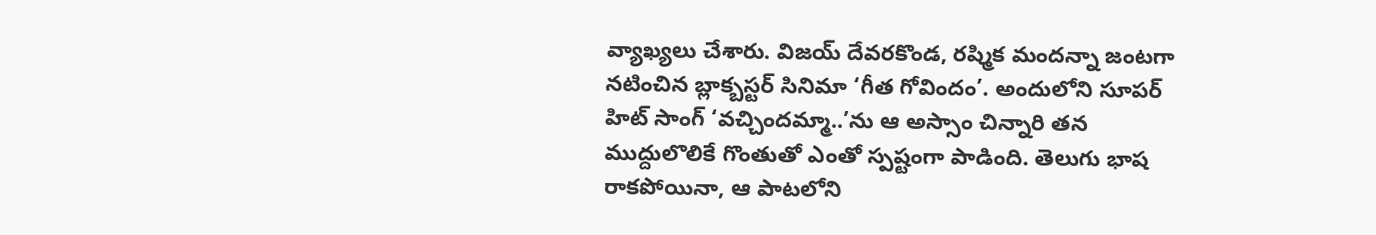వ్యాఖ్యలు చేశారు. విజయ్ దేవరకొండ, రష్మిక మందన్నా జంటగా నటించిన బ్లాక్బస్టర్ సినిమా ‘గీత గోవిందం’. అందులోని సూపర్ హిట్ సాంగ్ ‘వచ్చిందమ్మా..’ను ఆ అస్సాం చిన్నారి తన ముద్దులొలికే గొంతుతో ఎంతో స్పష్టంగా పాడింది. తెలుగు భాష రాకపోయినా, ఆ పాటలోని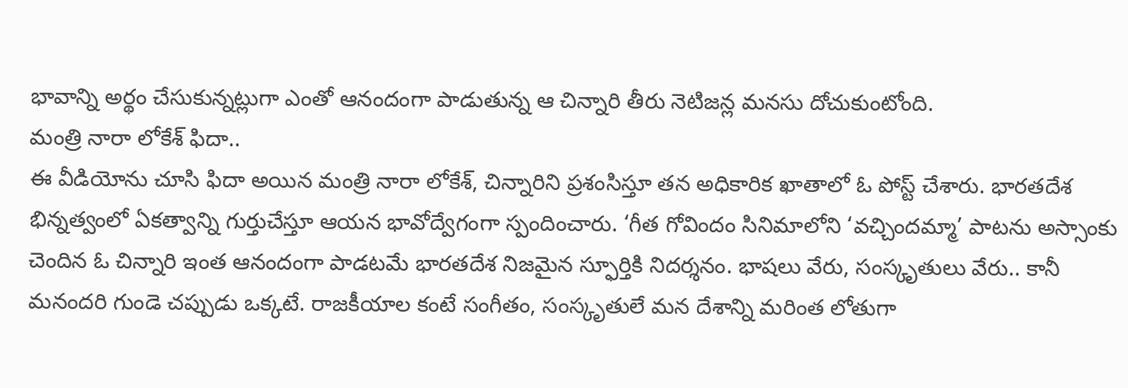భావాన్ని అర్థం చేసుకున్నట్లుగా ఎంతో ఆనందంగా పాడుతున్న ఆ చిన్నారి తీరు నెటిజన్ల మనసు దోచుకుంటోంది.
మంత్రి నారా లోకేశ్ ఫిదా..
ఈ వీడియోను చూసి ఫిదా అయిన మంత్రి నారా లోకేశ్, చిన్నారిని ప్రశంసిస్తూ తన అధికారిక ఖాతాలో ఓ పోస్ట్ చేశారు. భారతదేశ భిన్నత్వంలో ఏకత్వాన్ని గుర్తుచేస్తూ ఆయన భావోద్వేగంగా స్పందించారు. ‘గీత గోవిందం సినిమాలోని ‘వచ్చిందమ్మా’ పాటను అస్సాంకు చెందిన ఓ చిన్నారి ఇంత ఆనందంగా పాడటమే భారతదేశ నిజమైన స్ఫూర్తికి నిదర్శనం. భాషలు వేరు, సంస్కృతులు వేరు.. కానీ మనందరి గుండె చప్పుడు ఒక్కటే. రాజకీయాల కంటే సంగీతం, సంస్కృతులే మన దేశాన్ని మరింత లోతుగా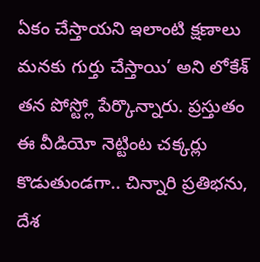ఏకం చేస్తాయని ఇలాంటి క్షణాలు మనకు గుర్తు చేస్తాయి’ అని లోకేశ్ తన పోస్ట్లో పేర్కొన్నారు. ప్రస్తుతం ఈ వీడియో నెట్టింట చక్కర్లు కొడుతుండగా.. చిన్నారి ప్రతిభను, దేశ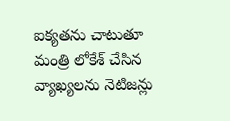ఐక్యతను చాటుతూ మంత్రి లోకేశ్ చేసిన వ్యాఖ్యలను నెటిజన్లు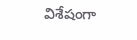విశేషంగా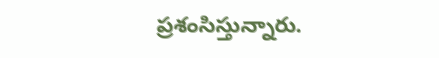ప్రశంసిస్తున్నారు.